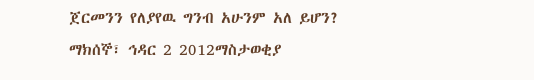ጀርመንን የለያየዉ ግንብ አሁንም አለ ይሆን?
ማክሰኞ፣ ኅዳር 2 2012ማስታወቂያ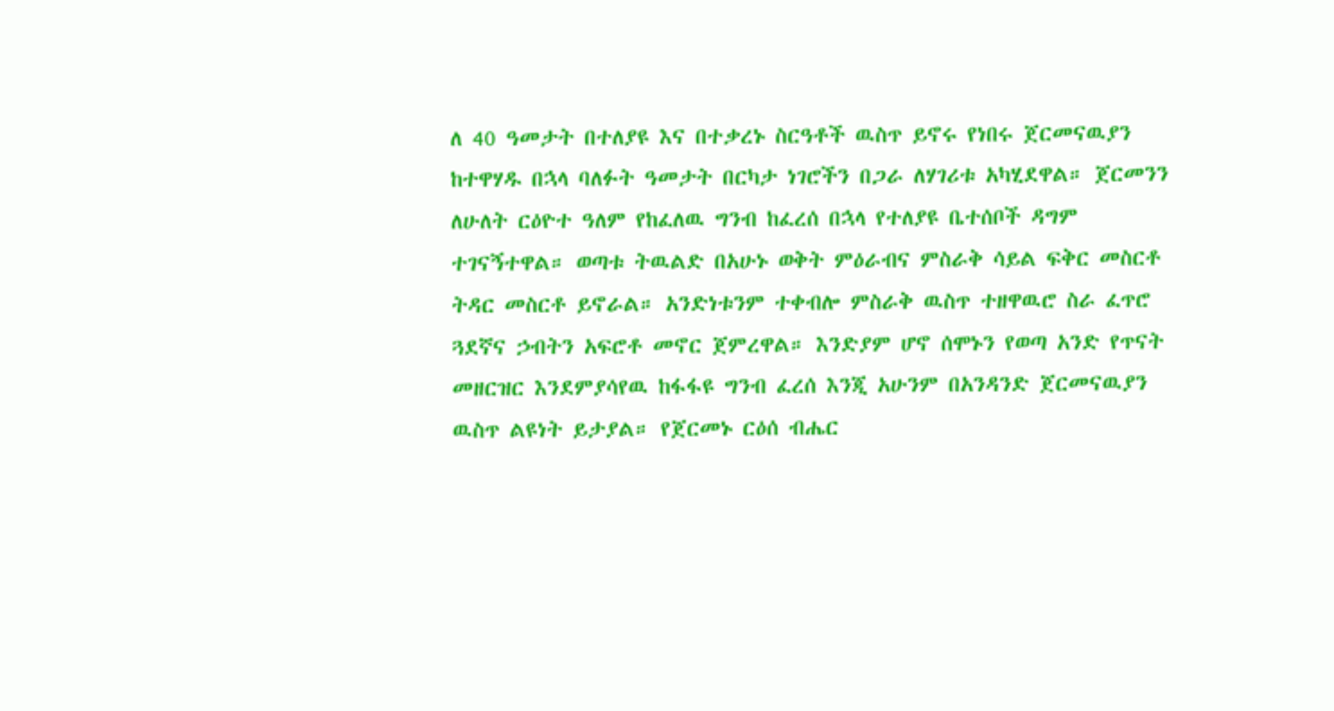ለ 40 ዓመታት በተለያዩ እና በተቃረኑ ስርዓቶች ዉስጥ ይኖሩ የነበሩ ጀርመናዉያን ከተዋሃዱ በኋላ ባለፉት ዓመታት በርካታ ነገሮችን በጋራ ለሃገሪቱ አካሂደዋል። ጀርመንን ለሁለት ርዕዮተ ዓለም የከፈለዉ ግንብ ከፈረሰ በኋላ የተለያዩ ቤተሰቦች ዳግም ተገናኝተዋል። ወጣቱ ትዉልድ በአሁኑ ወቅት ምዕራብና ምስራቅ ሳይል ፍቅር መስርቶ ትዳር መስርቶ ይኖራል። አንድነቱንም ተቀብሎ ምስራቅ ዉስጥ ተዘዋዉሮ ስራ ፈጥሮ ጓደኛና ኃብትን አፍሮቶ መኖር ጀምረዋል። እንድያም ሆኖ ሰሞኑን የወጣ አንድ የጥናት መዘርዝር እንደምያሳየዉ ከፋፋዩ ግንብ ፈረሰ እንጂ አሁንም በአንዳንድ ጀርመናዉያን ዉስጥ ልዩነት ይታያል። የጀርመኑ ርዕሰ ብሔር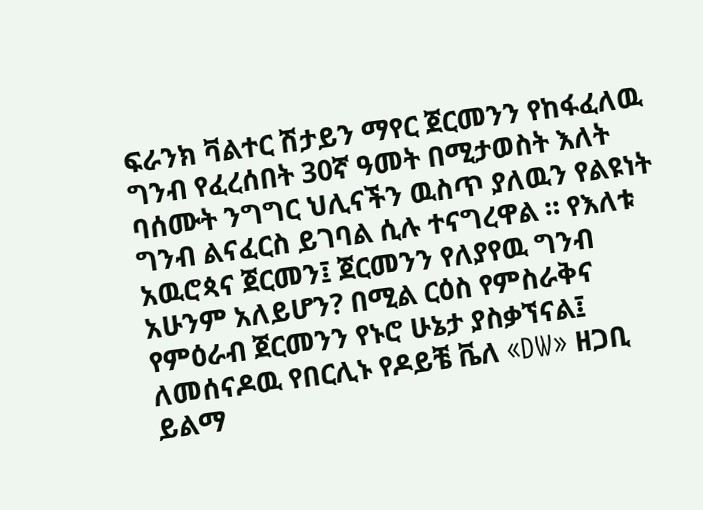ፍራንክ ቫልተር ሽታይን ማየር ጀርመንን የከፋፈለዉ ግንብ የፈረሰበት 30ኛ ዓመት በሚታወስት እለት ባሰሙት ንግግር ህሊናችን ዉስጥ ያለዉን የልዩነት ግንብ ልናፈርስ ይገባል ሲሉ ተናግረዋል ። የእለቱ አዉሮጳና ጀርመን፤ ጀርመንን የለያየዉ ግንብ አሁንም አለይሆን? በሚል ርዕስ የምስራቅና የምዕራብ ጀርመንን የኑሮ ሁኔታ ያስቃኘናል፤ ለመሰናዶዉ የበርሊኑ የዶይቼ ቬለ «DW» ዘጋቢ ይልማ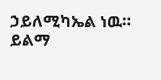ኃይለሚካኤል ነዉ።
ይልማ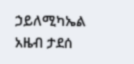ኃይለሚካኤል
አዜብ ታደሰ